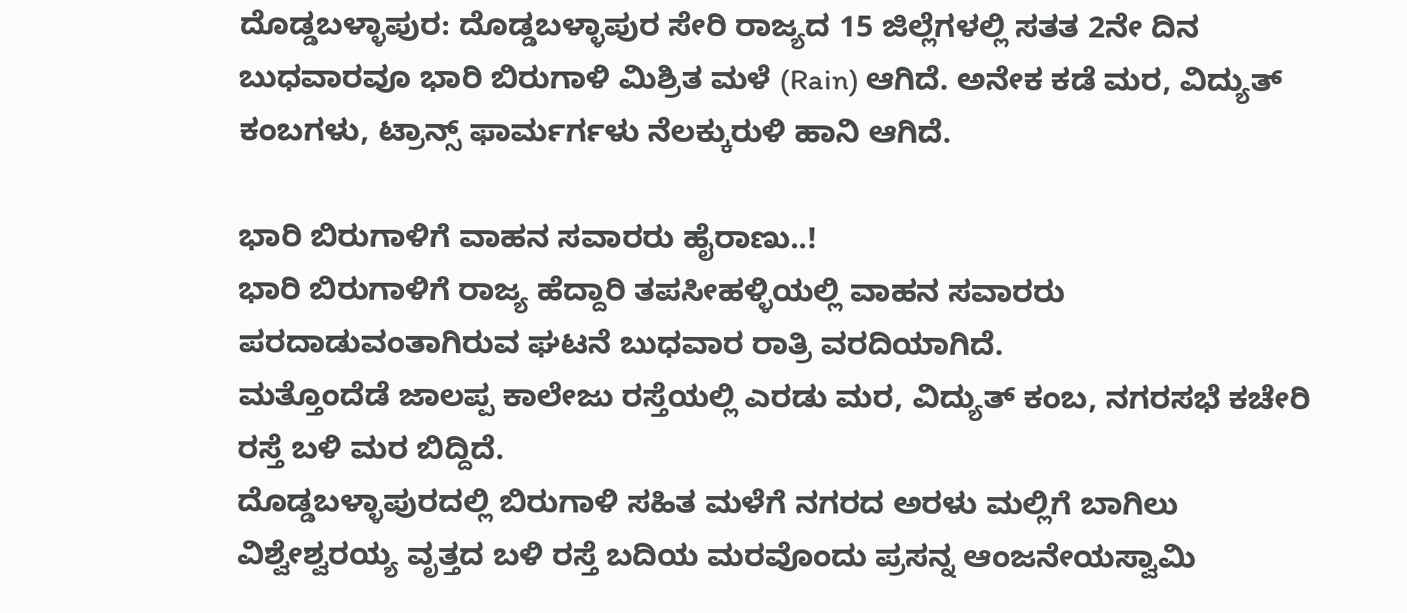ದೊಡ್ಡಬಳ್ಳಾಪುರ: ದೊಡ್ಡಬಳ್ಳಾಪುರ ಸೇರಿ ರಾಜ್ಯದ 15 ಜಿಲ್ಲೆಗಳಲ್ಲಿ ಸತತ 2ನೇ ದಿನ ಬುಧವಾರವೂ ಭಾರಿ ಬಿರುಗಾಳಿ ಮಿಶ್ರಿತ ಮಳೆ (Rain) ಆಗಿದೆ. ಅನೇಕ ಕಡೆ ಮರ, ವಿದ್ಯುತ್ ಕಂಬಗಳು, ಟ್ರಾನ್ಸ್ ಫಾರ್ಮರ್ಗಳು ನೆಲಕ್ಕುರುಳಿ ಹಾನಿ ಆಗಿದೆ.

ಭಾರಿ ಬಿರುಗಾಳಿಗೆ ವಾಹನ ಸವಾರರು ಹೈರಾಣು..!
ಭಾರಿ ಬಿರುಗಾಳಿಗೆ ರಾಜ್ಯ ಹೆದ್ದಾರಿ ತಪಸೀಹಳ್ಳಿಯಲ್ಲಿ ವಾಹನ ಸವಾರರು ಪರದಾಡುವಂತಾಗಿರುವ ಘಟನೆ ಬುಧವಾರ ರಾತ್ರಿ ವರದಿಯಾಗಿದೆ.
ಮತ್ತೊಂದೆಡೆ ಜಾಲಪ್ಪ ಕಾಲೇಜು ರಸ್ತೆಯಲ್ಲಿ ಎರಡು ಮರ, ವಿದ್ಯುತ್ ಕಂಬ, ನಗರಸಭೆ ಕಚೇರಿ ರಸ್ತೆ ಬಳಿ ಮರ ಬಿದ್ದಿದೆ.
ದೊಡ್ಡಬಳ್ಳಾಪುರದಲ್ಲಿ ಬಿರುಗಾಳಿ ಸಹಿತ ಮಳೆಗೆ ನಗರದ ಅರಳು ಮಲ್ಲಿಗೆ ಬಾಗಿಲು ವಿಶ್ವೇಶ್ವರಯ್ಯ ವೃತ್ತದ ಬಳಿ ರಸ್ತೆ ಬದಿಯ ಮರವೊಂದು ಪ್ರಸನ್ನ ಆಂಜನೇಯಸ್ವಾಮಿ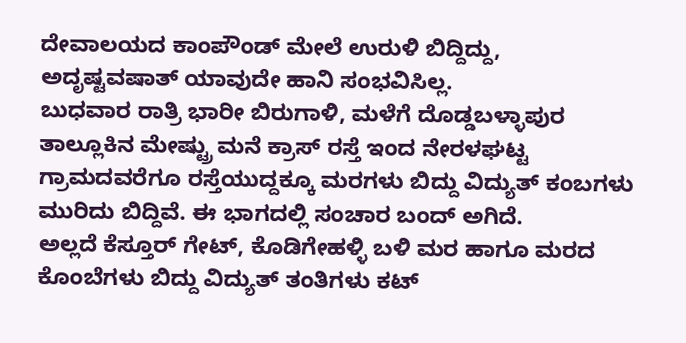ದೇವಾಲಯದ ಕಾಂಪೌಂಡ್ ಮೇಲೆ ಉರುಳಿ ಬಿದ್ದಿದ್ದು, ಅದೃಷ್ಟವಷಾತ್ ಯಾವುದೇ ಹಾನಿ ಸಂಭವಿಸಿಲ್ಲ.
ಬುಧವಾರ ರಾತ್ರಿ ಭಾರೀ ಬಿರುಗಾಳಿ, ಮಳೆಗೆ ದೊಡ್ಡಬಳ್ಳಾಪುರ ತಾಲ್ಲೂಕಿನ ಮೇಷ್ಟ್ರು ಮನೆ ಕ್ರಾಸ್ ರಸ್ತೆ ಇಂದ ನೇರಳಘಟ್ಟ ಗ್ರಾಮದವರೆಗೂ ರಸ್ತೆಯುದ್ದಕ್ಕೂ ಮರಗಳು ಬಿದ್ದು ವಿದ್ಯುತ್ ಕಂಬಗಳು ಮುರಿದು ಬಿದ್ದಿವೆ. ಈ ಭಾಗದಲ್ಲಿ ಸಂಚಾರ ಬಂದ್ ಅಗಿದೆ.
ಅಲ್ಲದೆ ಕೆಸ್ತೂರ್ ಗೇಟ್, ಕೊಡಿಗೇಹಳ್ಳಿ ಬಳಿ ಮರ ಹಾಗೂ ಮರದ ಕೊಂಬೆಗಳು ಬಿದ್ದು ವಿದ್ಯುತ್ ತಂತಿಗಳು ಕಟ್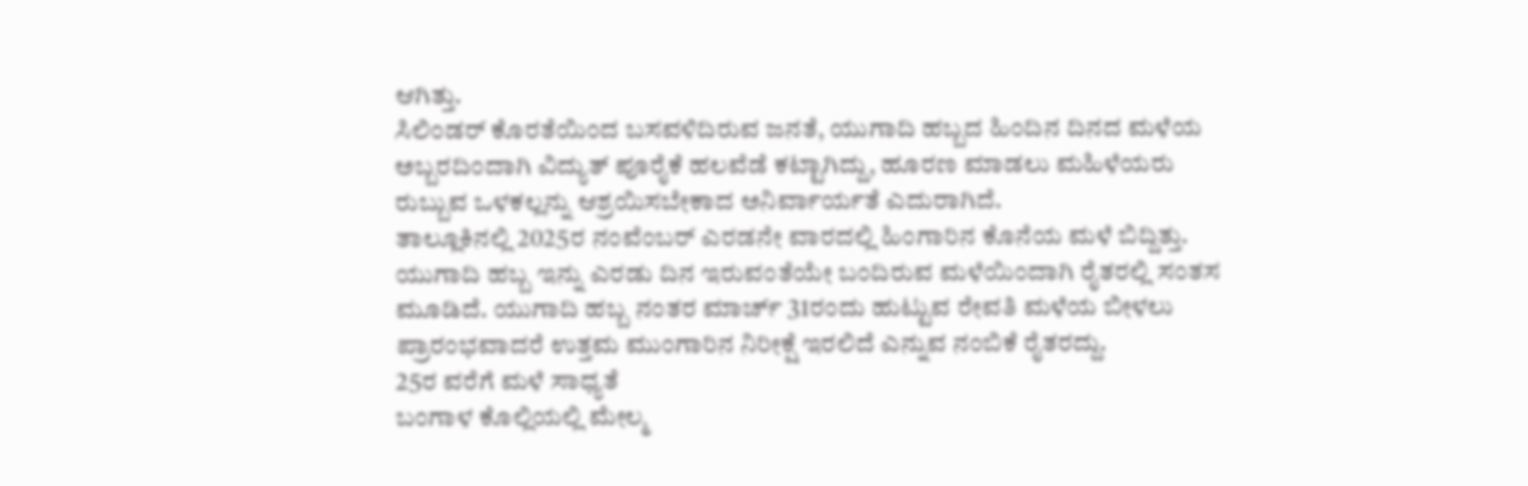ಆಗಿತ್ತು.
ಸಿಲಿಂಡರ್ ಕೊರತೆಯಿಂದ ಬಸವಳಿದಿರುವ ಜನತೆ, ಯುಗಾದಿ ಹಬ್ಬದ ಹಿಂದಿನ ದಿನದ ಮಳೆಯ ಅಬ್ಬರದಿಂದಾಗಿ ವಿದ್ಯುತ್ ಪೂರೈಕೆ ಹಲವೆಡೆ ಕಟ್ಟಾಗಿದ್ದು, ಹೂರಣ ಮಾಡಲು ಮಹಿಳೆಯರು ರುಬ್ಬುವ ಒಳಕಲ್ಲನ್ನು ಆಶ್ರಯಿಸಬೇಕಾದ ಅನಿರ್ವಾರ್ಯತೆ ಎದುರಾಗಿದೆ.
ತಾಲ್ಲೂಕಿನಲ್ಲಿ 2025ರ ನಂವೆಂಬರ್ ಎರಡನೇ ವಾರದಲ್ಲಿ ಹಿಂಗಾರಿನ ಕೊನೆಯ ಮಳೆ ಬಿದ್ದಿತ್ತು. ಯುಗಾದಿ ಹಬ್ಬ ಇನ್ನು ಎರಡು ದಿನ ಇರುವಂತೆಯೇ ಬಂದಿರುವ ಮಳೆಯಿಂದಾಗಿ ರೈತರಲ್ಲಿ ಸಂತಸ ಮೂಡಿದೆ. ಯುಗಾದಿ ಹಬ್ಬ ನಂತರ ಮಾರ್ಚ್ 31ರಂದು ಹುಟ್ಟುವ ರೇವತಿ ಮಳೆಯ ಬೀಳಲು ಪ್ರಾರಂಭವಾದರೆ ಉತ್ತಮ ಮುಂಗಾರಿನ ನಿರೀಕ್ಷೆ ಇರಲಿದೆ ಎನ್ನುವ ನಂಬಿಕೆ ರೈತರದ್ದು.
25ರ ವರೆಗೆ ಮಳೆ ಸಾಧ್ಯತೆ
ಬಂಗಾಳ ಕೊಲ್ಲಿಯಲ್ಲಿ ಮೇಲ್ಮ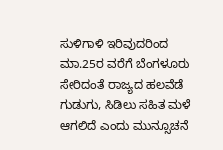ಸುಳಿಗಾಳಿ ಇರಿವುದರಿಂದ ಮಾ.25ರ ವರೆಗೆ ಬೆಂಗಳೂರು ಸೇರಿದಂತೆ ರಾಜ್ಯದ ಹಲವೆಡೆ ಗುಡುಗು, ಸಿಡಿಲು ಸಹಿತ ಮಳೆ ಆಗಲಿದೆ ಎಂದು ಮುನ್ಸೂಚನೆ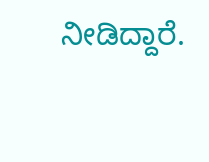ನೀಡಿದ್ದಾರೆ.